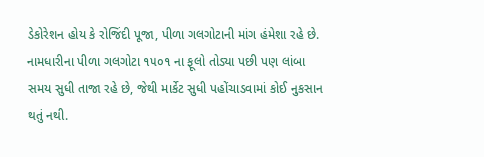ડેકોરેશન હોય કે રોજિંદી પૂજા, પીળા ગલગોટાની માંગ હંમેશા રહે છે. નામધારીના પીળા ગલગોટા ૧૫૦૧ ના ફૂલો તોડ્યા પછી પણ લાંબા સમય સુધી તાજા રહે છે, જેથી માર્કેટ સુધી પહોંચાડવામાં કોઈ નુકસાન થતું નથી.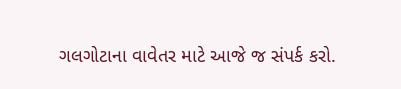ગલગોટાના વાવેતર માટે આજે જ સંપર્ક કરો.